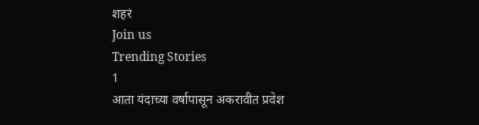शहरं
Join us
Trending Stories
1
आता यंदाच्या वर्षापासून अकरावीत प्रवेश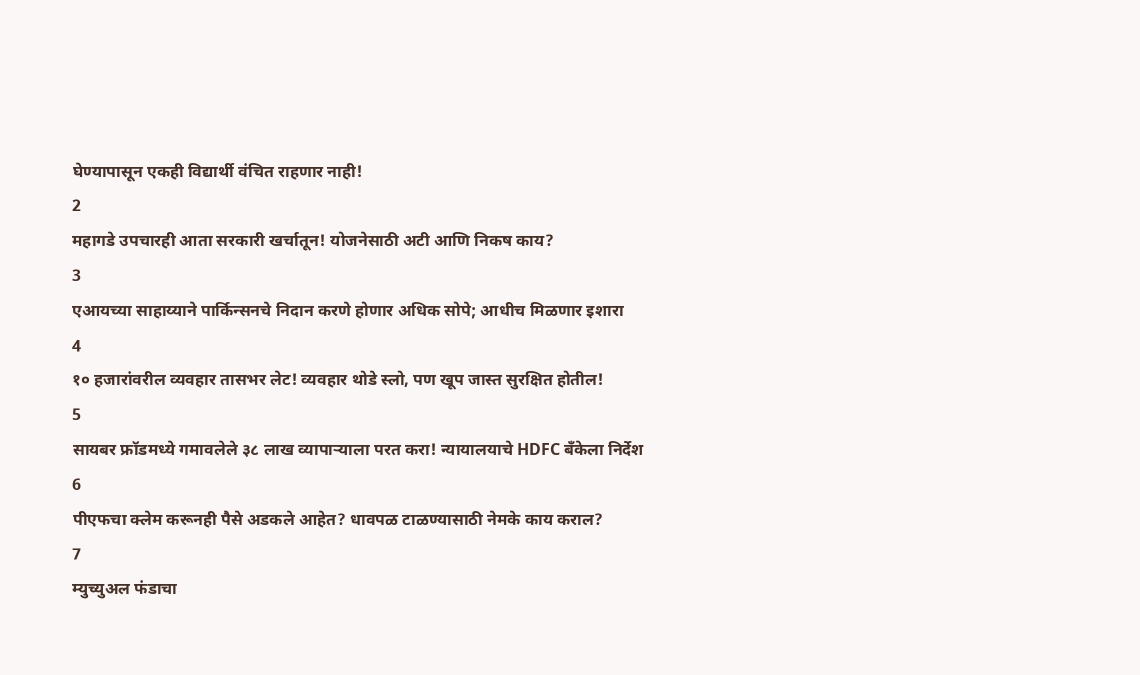घेण्यापासून एकही विद्यार्थी वंचित राहणार नाही!
2
महागडे उपचारही आता सरकारी खर्चातून! योजनेसाठी अटी आणि निकष काय?
3
एआयच्या साहाय्याने पार्किन्सनचे निदान करणे होणार अधिक सोपे; आधीच मिळणार इशारा
4
१० हजारांवरील व्यवहार तासभर लेट! व्यवहार थोडे स्लो, पण खूप जास्त सुरक्षित होतील!
5
सायबर फ्रॉडमध्ये गमावलेले ३८ लाख व्यापाऱ्याला परत करा! न्यायालयाचे HDFC बँकेला निर्देश
6
पीएफचा क्लेम करूनही पैसे अडकले आहेत? धावपळ टाळण्यासाठी नेमके काय कराल?
7
म्युच्युअल फंडाचा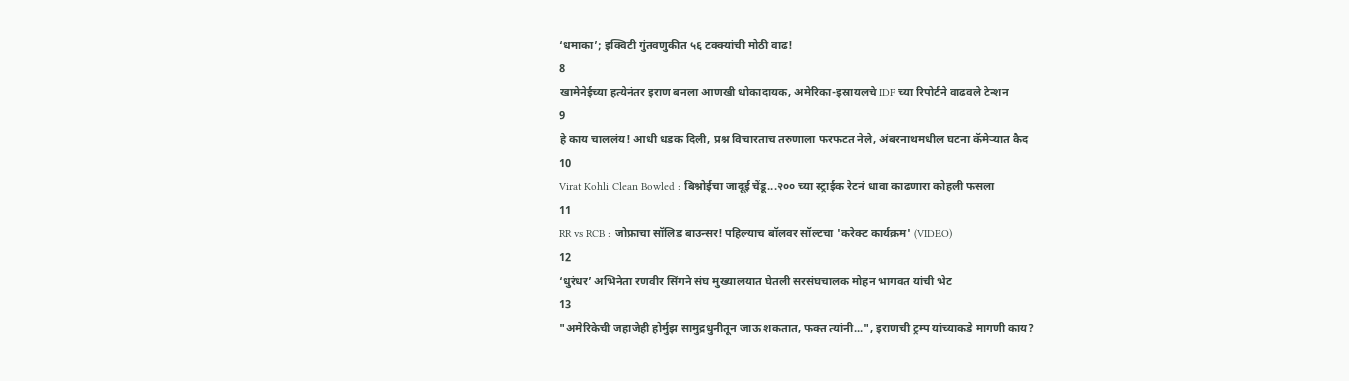‘धमाका’; इक्विटी गुंतवणुकीत ५६ टक्क्यांची मोठी वाढ!
8
खामेनेईच्या हत्येनंतर इराण बनला आणखी धोकादायक, अमेरिका-इस्रायलचे IDF च्या रिपोर्टने वाढवले टेन्शन
9
हे काय चाललंय! आधी धडक दिली, प्रश्न विचारताच तरुणाला फरफटत नेले, अंबरनाथमधील घटना कॅमेऱ्यात कैद
10
Virat Kohli Clean Bowled : बिश्नोईचा जादूई चेंडू...२०० च्या स्ट्राईक रेटनं धावा काढणारा कोहली फसला
11
RR vs RCB : जोफ्राचा सॉलिड बाउन्सर! पहिल्याच बॉलवर सॉल्टचा 'करेक्ट कार्यक्रम' (VIDEO)
12
‘धुरंधर’ अभिनेता रणवीर सिंगने संघ मुख्यालयात घेतली सरसंघचालक मोहन भागवत यांची भेट
13
"अमेरिकेची जहाजेही होर्मुझ सामुद्रधुनीतून जाऊ शकतात, फक्त त्यांनी...", इराणची ट्रम्प यांच्याकडे मागणी काय?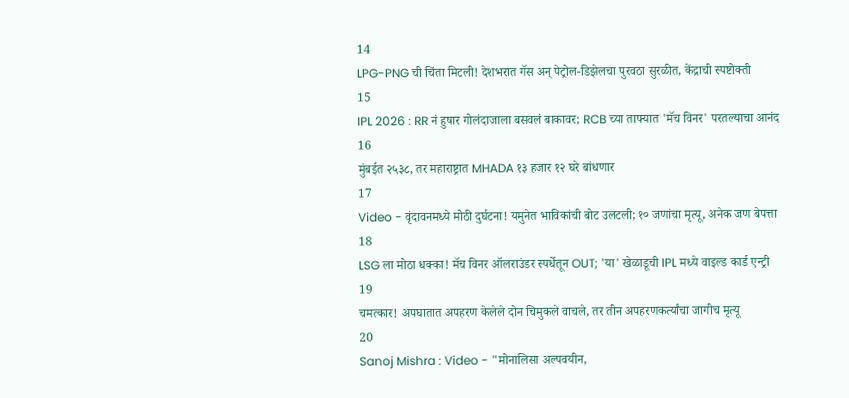14
LPG-PNG ची चिंता मिटली! देशभरात गॅस अन् पेट्रोल-डिझेलचा पुरवठा सुरळीत, केंद्राची स्पष्टोक्ती
15
IPL 2026 : RR नं हुषार गोलंदाजाला बसवलं बाकावर; RCB च्या ताफ्यात 'मॅच विनर' परतल्याचा आनंद
16
मुंबईत २५३८, तर महाराष्ट्रात MHADA १३ हजार १२ घरे बांधणार
17
Video - वृंदावनमध्ये मोठी दुर्घटना! यमुनेत भाविकांची बोट उलटली; १० जणांचा मृत्यू, अनेक जण बेपत्ता
18
LSG ला मोठा धक्का! मॅच विनर ऑलराउंडर स्पर्धेतून OUT; 'या' खेळाडूची IPL मध्ये वाइल्ड कार्ड एन्ट्री
19
चमत्कार! अपघातात अपहरण केलेले दोन चिमुकले वाचले, तर तीन अपहरणकर्त्यांचा जागीच मृत्यू
20
Sanoj Mishra : Video - "मोनालिसा अल्पवयीन,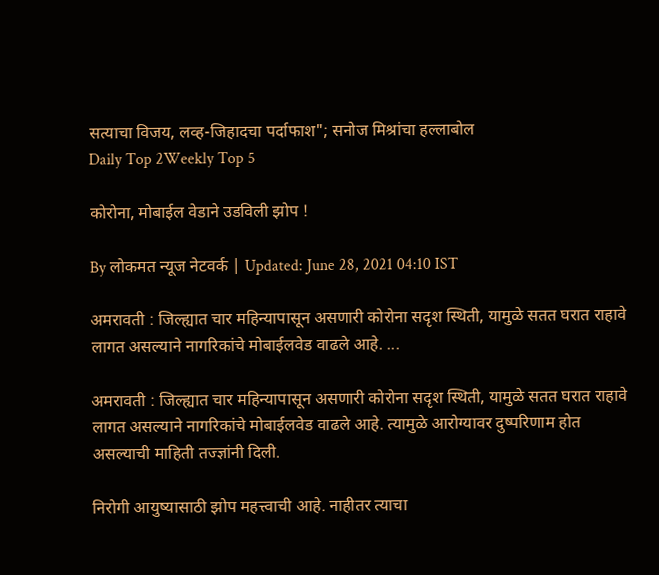सत्याचा विजय, लव्ह-जिहादचा पर्दाफाश"; सनोज मिश्रांचा हल्लाबोल
Daily Top 2Weekly Top 5

कोरोना, मोबाईल वेडाने उडविली झोप !

By लोकमत न्यूज नेटवर्क | Updated: June 28, 2021 04:10 IST

अमरावती : जिल्ह्यात चार महिन्यापासून असणारी कोरोना सदृश स्थिती, यामुळे सतत घरात राहावे लागत असल्याने नागरिकांचे मोबाईलवेड वाढले आहे. ...

अमरावती : जिल्ह्यात चार महिन्यापासून असणारी कोरोना सदृश स्थिती, यामुळे सतत घरात राहावे लागत असल्याने नागरिकांचे मोबाईलवेड वाढले आहे. त्यामुळे आरोग्यावर दुष्परिणाम होत असल्याची माहिती तज्ज्ञांनी दिली.

निरोगी आयुष्यासाठी झोप महत्त्वाची आहे. नाहीतर त्याचा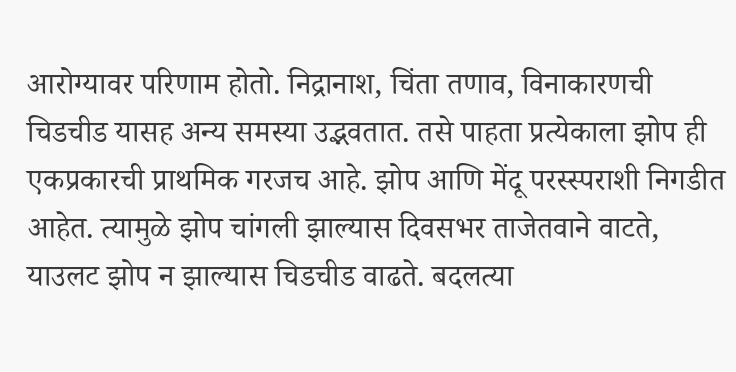आरोग्यावर परिणाम होतो. निद्रानाश, चिंता तणाव, विनाकारणची चिडचीड यासह अन्य समस्या उद्भवतात. तसे पाहता प्रत्येकाला झोप ही एकप्रकारची प्राथमिक गरजच आहे. झोप आणि मेंदू परस्स्पराशी निगडीत आहेत. त्यामुळे झोप चांगली झाल्यास दिवसभर ताजेतवाने वाटते, याउलट झोप न झाल्यास चिडचीड वाढते. बदलत्या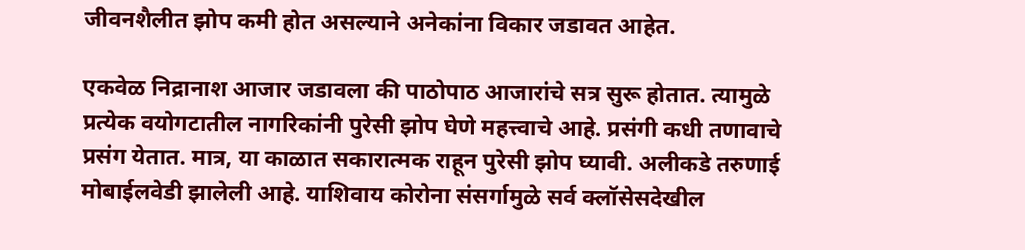जीवनशैलीत झोप कमी होत असल्याने अनेकांना विकार जडावत आहेत.

एकवेळ निद्रानाश आजार जडावला की पाठोपाठ आजारांचे सत्र सुरू होतात. त्यामुळे प्रत्येक वयोगटातील नागरिकांनी पुरेसी झोप घेणे महत्त्वाचे आहे. प्रसंगी कधी तणावाचे प्रसंग येतात. मात्र, या काळात सकारात्मक राहून पुरेसी झोप घ्यावी. अलीकडे तरुणाई मोबाईलवेडी झालेली आहे. याशिवाय कोरोना संसर्गामुळे सर्व क्लॉसेसदेखील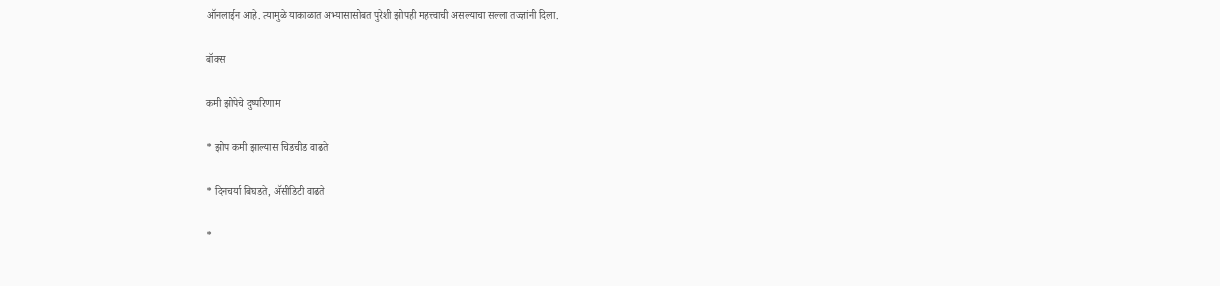ऑनलाईन आहे. त्यामुळे याकाळात अभ्यासासोबत पुरेशी झोपही महत्त्वाची असल्याचा सल्ला तज्ज्ञांनी दिला.

बॉक्स

कमी झोपेचे दुष्परिणाम

* झोप कमी झाल्यास चिडचीड वाढते

* दिनचर्या बिघडते, ॲसीडिटी वाढते

*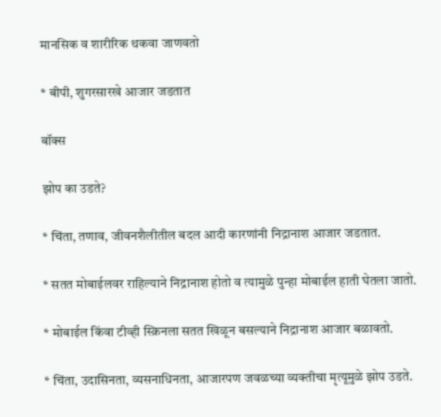मानसिक व शारीरिक थकवा जाणवतो

* बीपी, शुगरसारखे आजार जडतात

बॉक्स

झोप का उडते?

* चिंता, तणाव, जीवनशैलीतील बदल आदी कारणांनी निद्रानाश आजार जडतात.

* सतत मोबाईलवर राहिल्याने निद्रानाश होतो व त्यामुळे पुन्हा मोबाईल हाती घेतला जातो.

* मोबाईल किंवा टीव्ही स्क्रिनला सतत खिळून बसल्याने निद्रानाश आजार बळावतो.

* चिंता, उदासिनता, व्यसनाधिनता, आजारपण जवळच्या व्यक्तीचा मृत्यूमुळे झोप उडते.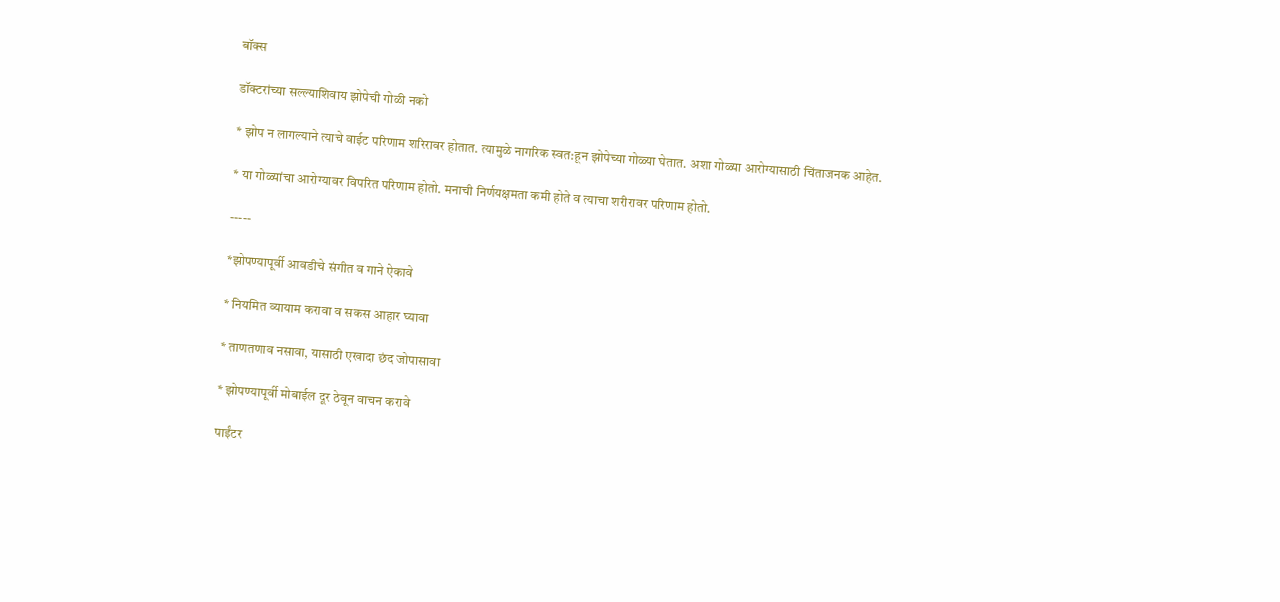बॉक्स

डॉक्टरांच्या सल्ल्याशिवाय झोपेची गोळी नको

* झोप न लागल्याने त्याचे वाईट परिणाम शरिरावर होतात. त्यामुळे नागरिक स्वत:हून झोपेच्या गोळ्या घेतात. अशा गोळ्या आरोग्यासाठी चिंताजनक आहेत.

* या गोळ्यांचा आरोग्यावर विपरित परिणाम होतो. मनाची निर्णयक्षमता कमी होते व त्याचा शरीरावर परिणाम होतो.

-----

*झोपण्यापूर्वी आवडीचे संगीत व गाने ऐकावे

* नियमित व्यायाम करावा व सकस आहार घ्यावा

* ताणतणाव नसावा, यासाठी एखादा छंद जोपासावा

* झोपण्यापूर्वी मोबाईल दूर ठेवून वाचन करावे

पाईंटर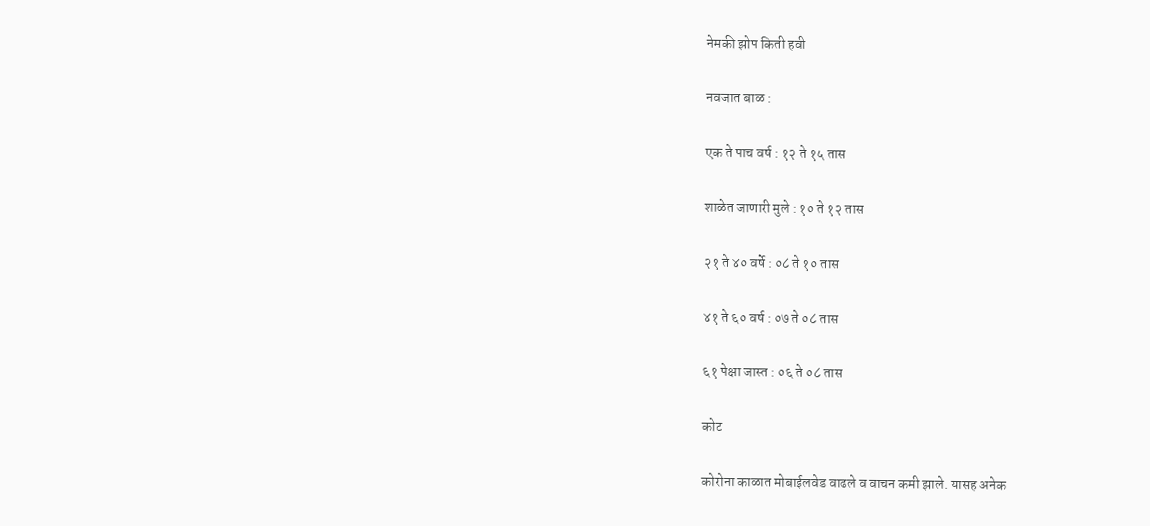नेमकी झोप किती हवी

नवजात बाळ :

एक ते पाच वर्ष : १२ ते १५ तास

शाळेत जाणारी मुले : १० ते १२ तास

२१ ते ४० वर्षे : ०८ ते १० तास

४१ ते ६० वर्ष : ०७ ते ०८ तास

६१ पेक्षा जास्त : ०६ ते ०८ तास

कोट

कोरोना काळात मोबाईलवेड वाढले व वाचन कमी झाले. यासह अनेक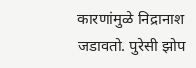कारणांमुळे निद्रानाश जडावतो. पुरेसी झोप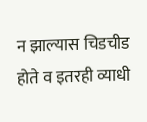न झाल्यास चिडचीड होते व इतरही व्याधी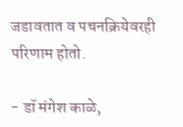जडावतात व पचनक्रियेवरही परिणाम होतो.

- डॉ मंगेश काळे,